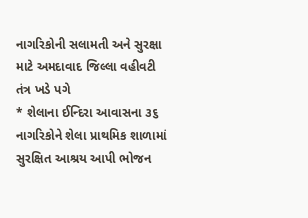નાગરિકોની સલામતી અને સુરક્ષા માટે અમદાવાદ જિલ્લા વહીવટી તંત્ર ખડે પગે
* શેલાના ઈન્દિરા આવાસના ૩૬ નાગરિકોને શેલા પ્રાથમિક શાળામાં સુરક્ષિત આશ્રય આપી ભોજન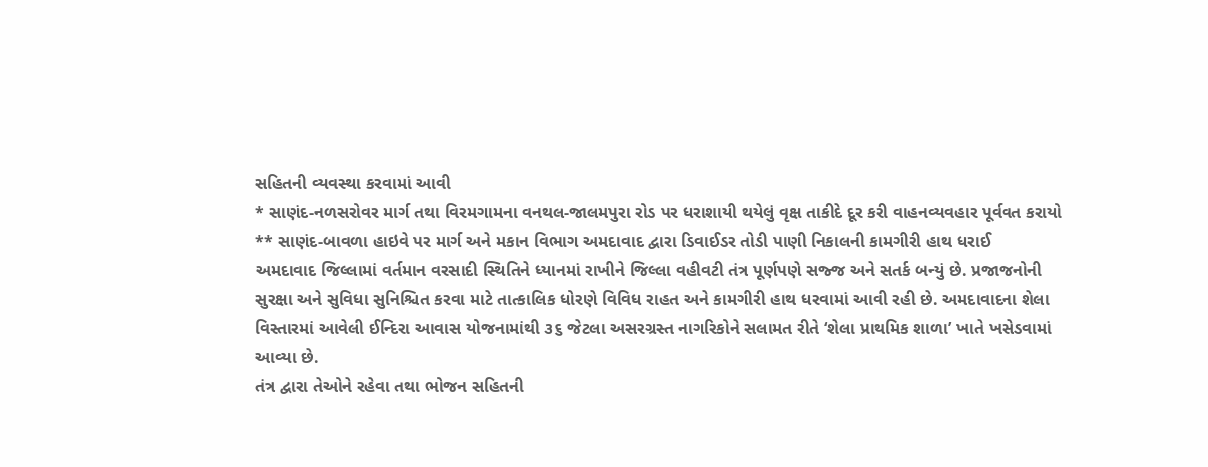સહિતની વ્યવસ્થા કરવામાં આવી
* સાણંદ-નળસરોવર માર્ગ તથા વિરમગામના વનથલ-જાલમપુરા રોડ પર ધરાશાયી થયેલું વૃક્ષ તાકીદે દૂર કરી વાહનવ્યવહાર પૂર્વવત કરાયો
** સાણંદ-બાવળા હાઇવે પર માર્ગ અને મકાન વિભાગ અમદાવાદ દ્વારા ડિવાઈડર તોડી પાણી નિકાલની કામગીરી હાથ ધરાઈ
અમદાવાદ જિલ્લામાં વર્તમાન વરસાદી સ્થિતિને ધ્યાનમાં રાખીને જિલ્લા વહીવટી તંત્ર પૂર્ણપણે સજ્જ અને સતર્ક બન્યું છે. પ્રજાજનોની સુરક્ષા અને સુવિધા સુનિશ્ચિત કરવા માટે તાત્કાલિક ધોરણે વિવિધ રાહત અને કામગીરી હાથ ધરવામાં આવી રહી છે. અમદાવાદના શેલા વિસ્તારમાં આવેલી ઈન્દિરા આવાસ યોજનામાંથી ૩૬ જેટલા અસરગ્રસ્ત નાગરિકોને સલામત રીતે ‘શેલા પ્રાથમિક શાળા’ ખાતે ખસેડવામાં આવ્યા છે.
તંત્ર દ્વારા તેઓને રહેવા તથા ભોજન સહિતની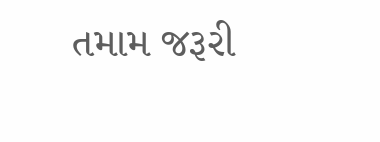તમામ જરૂરી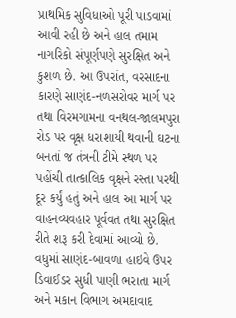પ્રાથમિક સુવિધાઓ પૂરી પાડવામાં આવી રહી છે અને હાલ તમામ નાગરિકો સંપૂર્ણપણે સુરક્ષિત અને કુશળ છે. આ ઉપરાંત, વરસાદના કારણે સાણંદ-નળસરોવર માર્ગ પર તથા વિરમગામના વનથલ-જાલમપુરા રોડ પર વૃક્ષ ધરાશાયી થવાની ઘટના બનતાં જ તંત્રની ટીમે સ્થળ પર પહોંચી તાત્કાલિક વૃક્ષને રસ્તા પરથી દૂર કર્યું હતું અને હાલ આ માર્ગ પર વાહનવ્યવહાર પૂર્વવત તથા સુરક્ષિત રીતે શરૂ કરી દેવામાં આવ્યો છે.
વધુમાં સાણંદ-બાવળા હાઇવે ઉપર ડિવાઈડર સુધી પાણી ભરાતા માર્ગ અને મકાન વિભાગ અમદાવાદ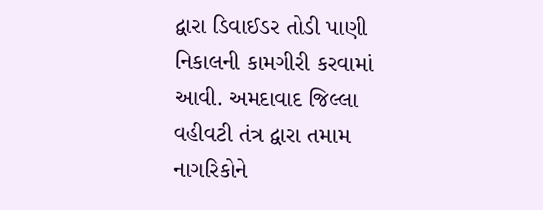દ્વારા ડિવાઈડર તોડી પાણી નિકાલની કામગીરી કરવામાં આવી. અમદાવાદ જિલ્લા વહીવટી તંત્ર દ્વારા તમામ નાગરિકોને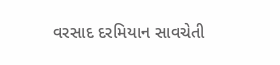વરસાદ દરમિયાન સાવચેતી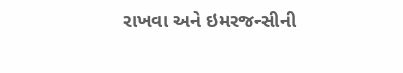રાખવા અને ઇમરજન્સીની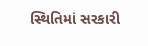સ્થિતિમાં સરકારી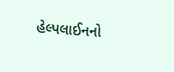હેલ્પલાઈનનો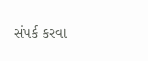સંપર્ક કરવા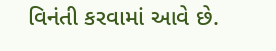વિનંતી કરવામાં આવે છે.